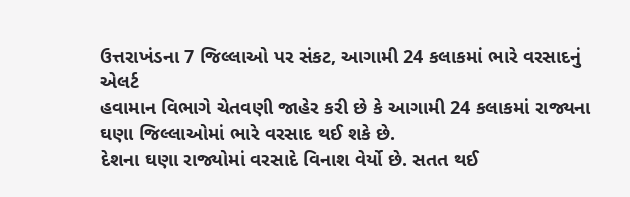ઉત્તરાખંડના 7 જિલ્લાઓ પર સંકટ, આગામી 24 કલાકમાં ભારે વરસાદનું એલર્ટ
હવામાન વિભાગે ચેતવણી જાહેર કરી છે કે આગામી 24 કલાકમાં રાજ્યના ઘણા જિલ્લાઓમાં ભારે વરસાદ થઈ શકે છે.
દેશના ઘણા રાજ્યોમાં વરસાદે વિનાશ વેર્યો છે. સતત થઈ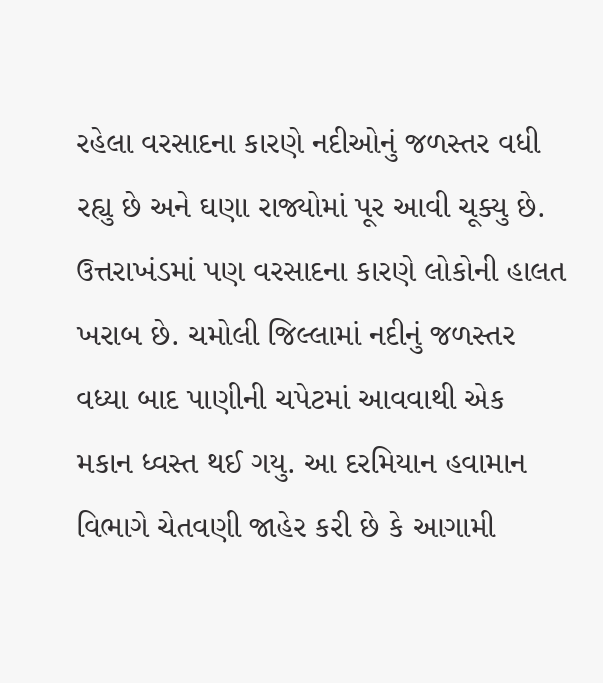રહેલા વરસાદના કારણે નદીઓનું જળસ્તર વધી રહ્યુ છે અને ઘણા રાજ્યોમાં પૂર આવી ચૂક્યુ છે. ઉત્તરાખંડમાં પણ વરસાદના કારણે લોકોની હાલત ખરાબ છે. ચમોલી જિલ્લામાં નદીનું જળસ્તર વધ્યા બાદ પાણીની ચપેટમાં આવવાથી એક મકાન ધ્વસ્ત થઈ ગયુ. આ દરમિયાન હવામાન વિભાગે ચેતવણી જાહેર કરી છે કે આગામી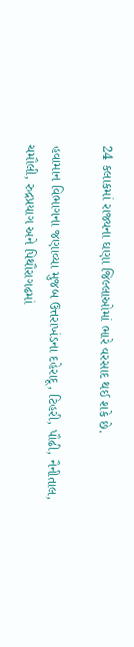24 કલાકમાં રાજ્યના ઘણા જિલ્લાઓમાં ભારે વરસાદ થઈ શકે છે.

હવામાન વિભાગના જણાવ્યા મુજબ ઉત્તરાખંડના દહેરાદૂ, ટિહરી, પૌઢી, નૈનીતાલ, ચમૌલી, રુદ્રપ્રયાગ અને પિથૌરાગઢમાં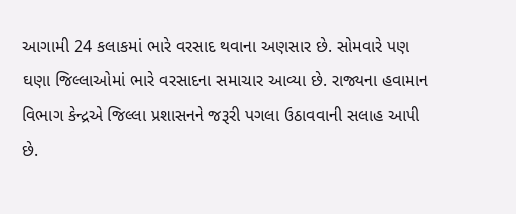આગામી 24 કલાકમાં ભારે વરસાદ થવાના અણસાર છે. સોમવારે પણ ઘણા જિલ્લાઓમાં ભારે વરસાદના સમાચાર આવ્યા છે. રાજ્યના હવામાન વિભાગ કેન્દ્રએ જિલ્લા પ્રશાસનને જરૂરી પગલા ઉઠાવવાની સલાહ આપી છે.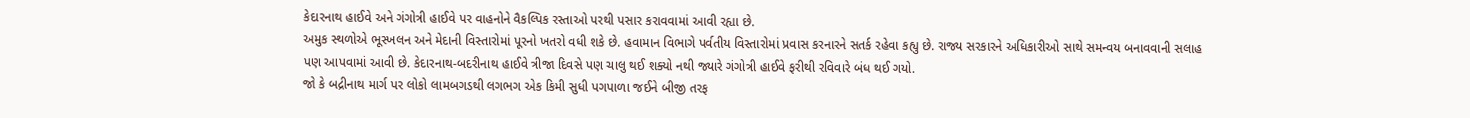કેદારનાથ હાઈવે અને ગંગોત્રી હાઈવે પર વાહનોને વૈકલ્પિક રસ્તાઓ પરથી પસાર કરાવવામાં આવી રહ્યા છે.
અમુક સ્થળોએ ભૂસ્ખલન અને મેદાની વિસ્તારોમાં પૂરનો ખતરો વધી શકે છે. હવામાન વિભાગે પર્વતીય વિસ્તારોમાં પ્રવાસ કરનારને સતર્ક રહેવા કહ્યુ છે. રાજ્ય સરકારને અધિકારીઓ સાથે સમન્વય બનાવવાની સલાહ પણ આપવામાં આવી છે. કેદારનાથ-બદરીનાથ હાઈવે ત્રીજા દિવસે પણ ચાલુ થઈ શક્યો નથી જ્યારે ગંગોત્રી હાઈવે ફરીથી રવિવારે બંધ થઈ ગયો.
જો કે બદ્રીનાથ માર્ગ પર લોકો લામબગડથી લગભગ એક કિમી સુધી પગપાળા જઈને બીજી તરફ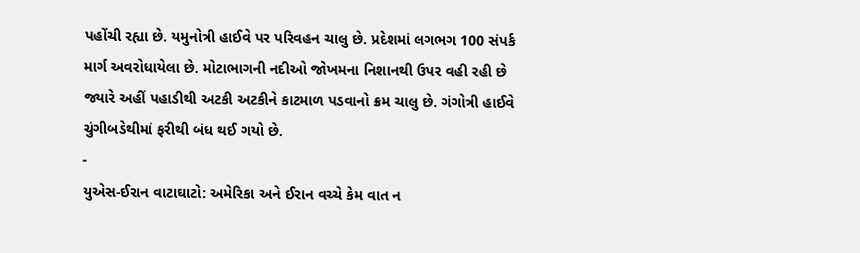પહોંચી રહ્યા છે. યમુનોત્રી હાઈવે પર પરિવહન ચાલુ છે. પ્રદેશમાં લગભગ 100 સંપર્ક માર્ગ અવરોધાયેલા છે. મોટાભાગની નદીઓ જોખમના નિશાનથી ઉપર વહી રહી છે જ્યારે અહીં પહાડીથી અટકી અટકીને કાટમાળ પડવાનો ક્રમ ચાલુ છે. ગંગોત્રી હાઈવે ચુંગીબડેથીમાં ફરીથી બંધ થઈ ગયો છે.
-
યુએસ-ઈરાન વાટાઘાટો: અમેરિકા અને ઈરાન વચ્ચે કેમ વાત ન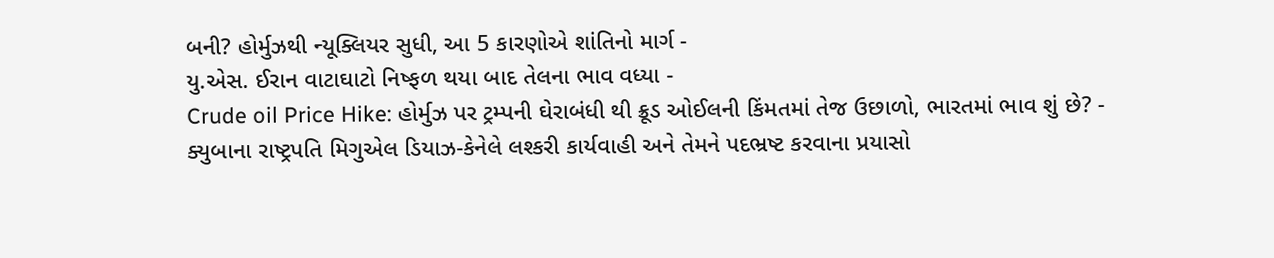બની? હોર્મુઝથી ન્યૂક્લિયર સુધી, આ 5 કારણોએ શાંતિનો માર્ગ -
યુ.એસ. ઈરાન વાટાઘાટો નિષ્ફળ થયા બાદ તેલના ભાવ વધ્યા -
Crude oil Price Hike: હોર્મુઝ પર ટ્રમ્પની ઘેરાબંધી થી ક્રૂડ ઓઈલની કિંમતમાં તેજ ઉછાળો, ભારતમાં ભાવ શું છે? -
ક્યુબાના રાષ્ટ્રપતિ મિગુએલ ડિયાઝ-કેનેલે લશ્કરી કાર્યવાહી અને તેમને પદભ્રષ્ટ કરવાના પ્રયાસો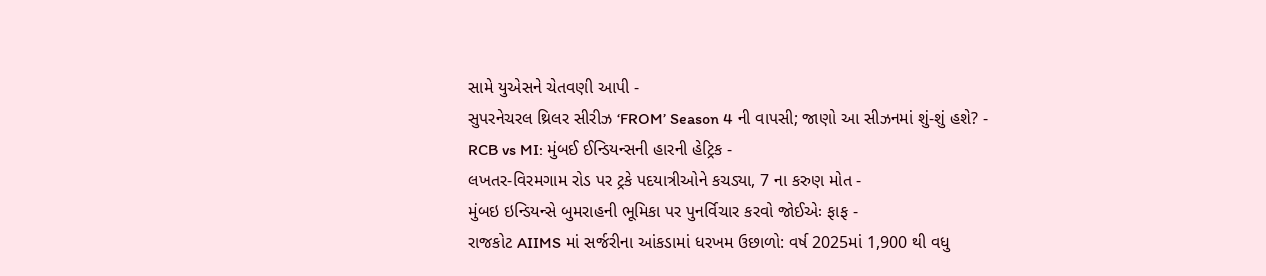સામે યુએસને ચેતવણી આપી -
સુપરનેચરલ થ્રિલર સીરીઝ ‘FROM’ Season 4 ની વાપસી; જાણો આ સીઝનમાં શું-શું હશે? -
RCB vs MI: મુંબઈ ઈન્ડિયન્સની હારની હેટ્રિક -
લખતર-વિરમગામ રોડ પર ટ્રકે પદયાત્રીઓને કચડ્યા, 7 ના કરુણ મોત -
મુંબઇ ઇન્ડિયન્સે બુમરાહની ભૂમિકા પર પુનર્વિચાર કરવો જોઈએઃ ફાફ -
રાજકોટ AIIMS માં સર્જરીના આંકડામાં ધરખમ ઉછાળો: વર્ષ 2025માં 1,900 થી વધુ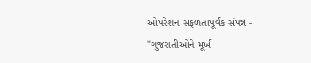ઓપરેશન સફળતાપૂર્વક સંપન્ન -
"ગુજરાતીઓને મૂર્ખ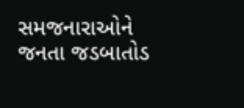સમજનારાઓને જનતા જડબાતોડ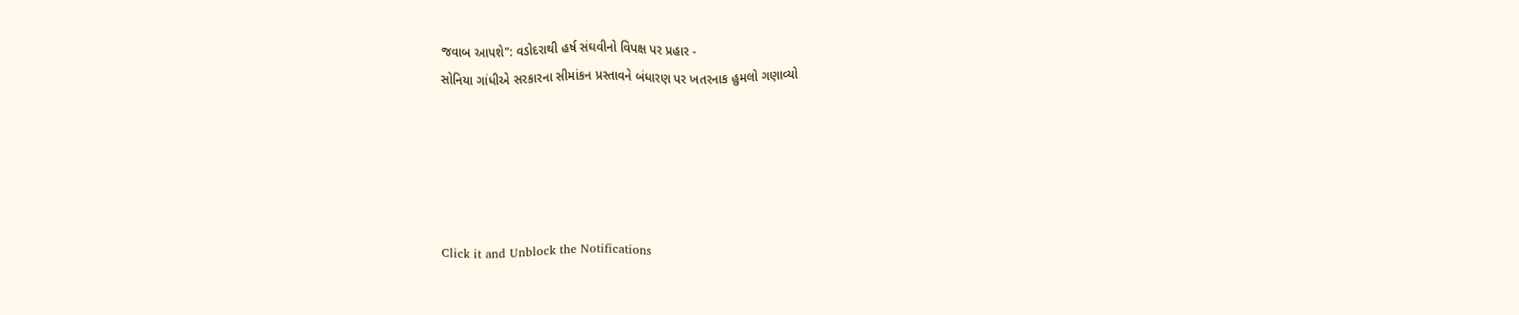જવાબ આપશે": વડોદરાથી હર્ષ સંઘવીનો વિપક્ષ પર પ્રહાર -
સોનિયા ગાંધીએ સરકારના સીમાંકન પ્રસ્તાવને બંધારણ પર ખતરનાક હુમલો ગણાવ્યો





Click it and Unblock the Notifications